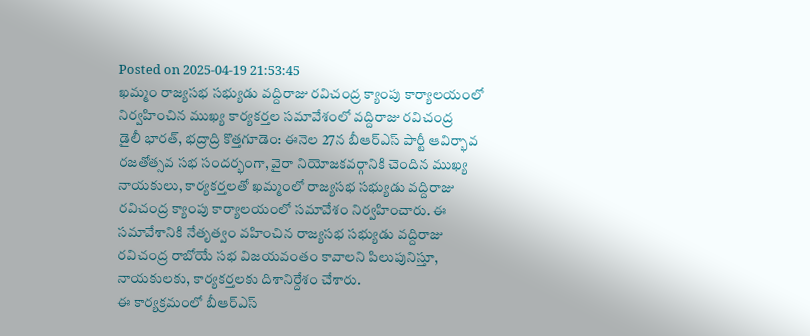Posted on 2025-04-19 21:53:45
ఖమ్మం రాజ్యసభ సభ్యుడు వద్దిరాజు రవిచంద్ర క్యాంపు కార్యాలయంలో నిర్వహించిన ముఖ్య కార్యకర్తల సమావేశంలో వద్దిరాజు రవిచంద్ర
డైలీ భారత్, భద్రాద్రి కొత్తగూడెం: ఈనెల 27న బీఆర్ఎస్ పార్టీ ఆవిర్భావ రజతోత్సవ సభ సందర్భంగా, వైరా నియోజకవర్గానికి చెందిన ముఖ్య నాయకులు, కార్యకర్తలతో ఖమ్మంలో రాజ్యసభ సభ్యుడు వద్దిరాజు రవిచంద్ర క్యాంపు కార్యాలయంలో సమావేశం నిర్వహించారు. ఈ సమావేశానికి నేతృత్వం వహించిన రాజ్యసభ సభ్యుడు వద్దిరాజు రవిచంద్ర రాబోయే సభ విజయవంతం కావాలని పిలుపునిస్తూ, నాయకులకు, కార్యకర్తలకు దిశానిర్దేశం చేశారు.
ఈ కార్యక్రమంలో బీఆర్ఎస్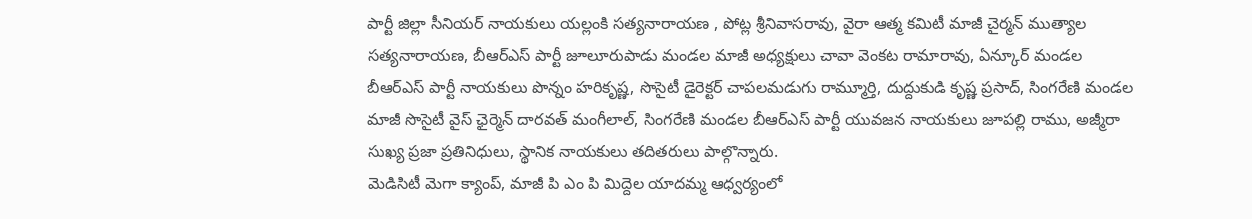పార్టీ జిల్లా సీనియర్ నాయకులు యల్లంకి సత్యనారాయణ , పోట్ల శ్రీనివాసరావు, వైరా ఆత్మ కమిటీ మాజీ చైర్మన్ ముత్యాల సత్యనారాయణ, బీఆర్ఎస్ పార్టీ జూలూరుపాడు మండల మాజీ అధ్యక్షులు చావా వెంకట రామారావు, ఏన్కూర్ మండల బీఆర్ఎస్ పార్టీ నాయకులు పొన్నం హరికృష్ణ, సొసైటీ డైరెక్టర్ చాపలమడుగు రామ్మూర్తి, దుద్దుకుడి కృష్ణ ప్రసాద్, సింగరేణి మండల మాజీ సొసైటీ వైస్ ఛైర్మెన్ దారవత్ మంగీలాల్, సింగరేణి మండల బీఆర్ఎస్ పార్టీ యువజన నాయకులు జూపల్లి రాము, అజ్మీరా సుఖ్య ప్రజా ప్రతినిధులు, స్థానిక నాయకులు తదితరులు పాల్గొన్నారు.
మెడిసిటీ మెగా క్యాంప్, మాజీ పి ఎం పి మిద్దెల యాదమ్మ ఆధ్వర్యంలో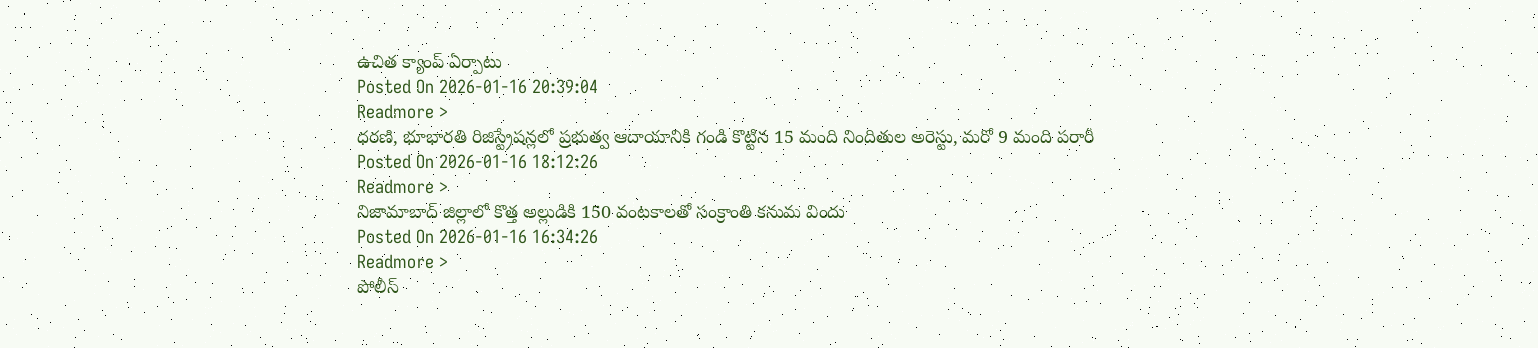ఉచిత క్యాంప్ ఏర్పాటు
Posted On 2026-01-16 20:39:04
Readmore >
ధరణి, భూభారతి రిజిస్ట్రేషన్లలో ప్రభుత్వ ఆదాయానికి గండి కొట్టిన 15 మంది నిందితుల అరెస్టు, మరో 9 మంది పరారీ
Posted On 2026-01-16 18:12:26
Readmore >
నిజామాబాద్ జిల్లాలో కొత్త అల్లుడికి 150 వంటకాలతో సంక్రాంతి కనుమ విందు
Posted On 2026-01-16 16:34:26
Readmore >
పోలీస్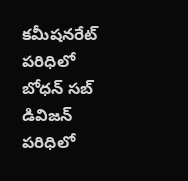కమీషనరేట్ పరిధిలో బోధన్ సబ్ డివిజన్ పరిధిలో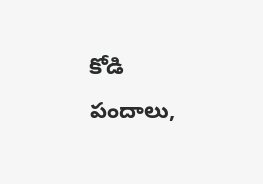కోడి పందాలు,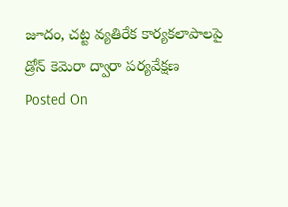జూదం, చట్ట వ్యతిరేక కార్యకలాపాలపై డ్రోన్ కెమెరా ద్వారా పర్యవేక్షణ
Posted On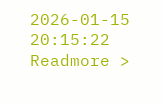2026-01-15 20:15:22
Readmore >